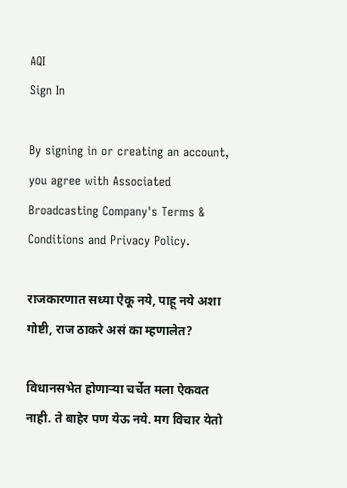AQI
Sign In

By signing in or creating an account, you agree with Associated Broadcasting Company's Terms & Conditions and Privacy Policy.

राजकारणात सध्या ऐकू नये, पाहू नये अशा गोष्टी, राज ठाकरे असं का म्हणालेत?

विधानसभेत होणाऱ्या चर्चेत मला ऐकवत नाही. ते बाहेर पण येऊ नये. मग विचार येतो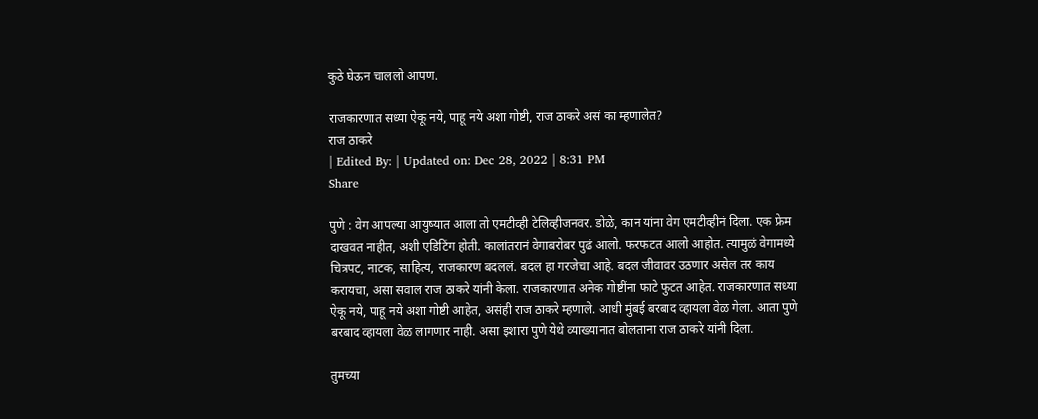कुठे घेऊन चाललो आपण.

राजकारणात सध्या ऐकू नये, पाहू नये अशा गोष्टी, राज ठाकरे असं का म्हणालेत?
राज ठाकरे
| Edited By: | Updated on: Dec 28, 2022 | 8:31 PM
Share

पुणे : वेग आपल्या आयुष्यात आला तो एमटीव्ही टेलिव्हीजनवर. डोळे, कान यांना वेग एमटीव्हीनं दिला. एक फ्रेम दाखवत नाहीत, अशी एडिटिंग होती. कालांतरानं वेगाबरोबर पुढं आलो. फरफटत आलो आहोत. त्यामुळं वेगामध्ये चित्रपट, नाटक, साहित्य, राजकारण बदललं. बदल हा गरजेचा आहे. बदल जीवावर उठणार असेल तर काय करायचा, असा सवाल राज ठाकरे यांनी केला. राजकारणात अनेक गोष्टींना फाटे फुटत आहेत. राजकारणात सध्या ऐकू नये, पाहू नये अशा गोष्टी आहेत, असंही राज ठाकरे म्हणाले. आधी मुंबई बरबाद व्हायला वेळ गेला. आता पुणे बरबाद व्हायला वेळ लागणार नाही. असा इशारा पुणे येथे व्याख्यानात बोलताना राज ठाकरे यांनी दिला.

तुमच्या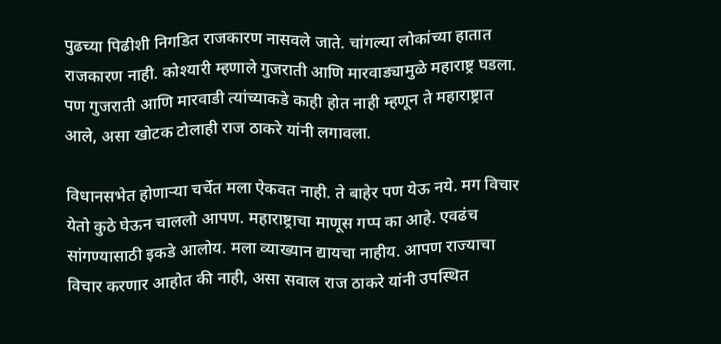पुढच्या पिढीशी निगडित राजकारण नासवले जाते. चांगल्या लोकांच्या हातात राजकारण नाही. कोश्यारी म्हणाले गुजराती आणि मारवाड्यामुळे महाराष्ट्र घडला. पण गुजराती आणि मारवाडी त्यांच्याकडे काही होत नाही म्हणून ते महाराष्ट्रात आले, असा खोटक टोलाही राज ठाकरे यांनी लगावला.

विधानसभेत होणाऱ्या चर्चेत मला ऐकवत नाही. ते बाहेर पण येऊ नये. मग विचार येतो कुठे घेऊन चाललो आपण. महाराष्ट्राचा माणूस गप्प का आहे. एवढंच सांगण्यासाठी इकडे आलोय. मला व्याख्यान द्यायचा नाहीय. आपण राज्याचा विचार करणार आहोत की नाही, असा सवाल राज ठाकरे यांनी उपस्थित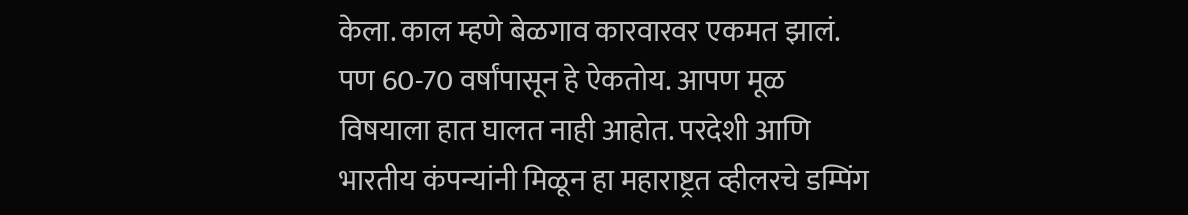केला. काल म्हणे बेळगाव कारवारवर एकमत झालं. पण 60-70 वर्षांपासून हे ऐकतोय. आपण मूळ विषयाला हात घालत नाही आहोत. परदेशी आणि भारतीय कंपन्यांनी मिळून हा महाराष्ट्रत व्हीलरचे डम्पिंग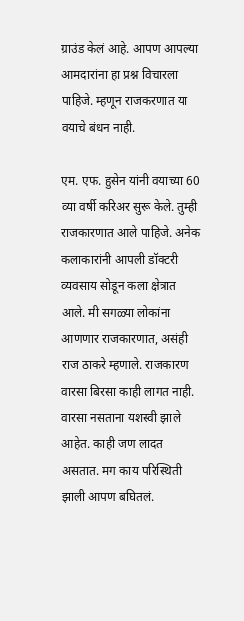ग्राउंड केलं आहे. आपण आपल्या आमदारांना हा प्रश्न विचारला पाहिजे. म्हणून राजकरणात या वयाचे बंधन नाही.

एम. एफ. हुसेन यांनी वयाच्या 60 व्या वर्षी करिअर सुरू केले. तुम्ही राजकारणात आले पाहिजे. अनेक कलाकारांनी आपली डॉक्टरी व्यवसाय सोडून कला क्षेत्रात आले. मी सगळ्या लोकांना आणणार राजकारणात, असंही राज ठाकरे म्हणाले. राजकारण वारसा बिरसा काही लागत नाही. वारसा नसताना यशस्वी झाले आहेत. काही जण लादत असतात. मग काय परिस्थिती झाली आपण बघितलं.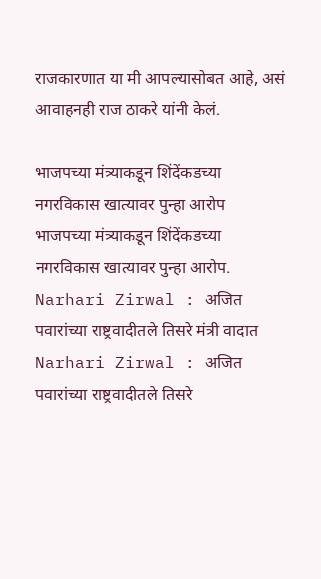राजकारणात या मी आपल्यासोबत आहे, असं आवाहनही राज ठाकरे यांनी केलं.

भाजपच्या मंत्र्याकडून शिंदेंकडच्या नगरविकास खात्यावर पुन्हा आरोप
भाजपच्या मंत्र्याकडून शिंदेंकडच्या नगरविकास खात्यावर पुन्हा आरोप.
Narhari Zirwal : अजित पवारांच्या राष्ट्रवादीतले तिसरे मंत्री वादात
Narhari Zirwal : अजित पवारांच्या राष्ट्रवादीतले तिसरे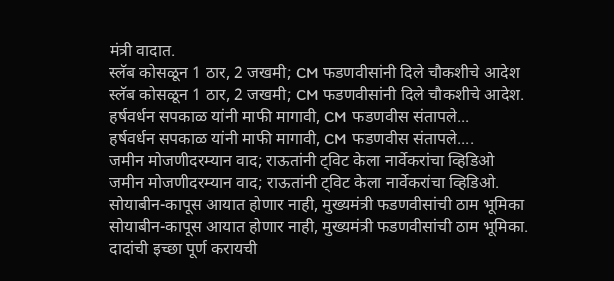मंत्री वादात.
स्लॅब कोसळून 1 ठार, 2 जखमी; CM फडणवीसांनी दिले चौकशीचे आदेश
स्लॅब कोसळून 1 ठार, 2 जखमी; CM फडणवीसांनी दिले चौकशीचे आदेश.
हर्षवर्धन सपकाळ यांनी माफी मागावी, CM फडणवीस संतापले...
हर्षवर्धन सपकाळ यांनी माफी मागावी, CM फडणवीस संतापले....
जमीन मोजणीदरम्यान वाद; राऊतांनी ट्विट केला नार्वेकरांचा व्हिडिओ
जमीन मोजणीदरम्यान वाद; राऊतांनी ट्विट केला नार्वेकरांचा व्हिडिओ.
सोयाबीन-कापूस आयात होणार नाही, मुख्यमंत्री फडणवीसांची ठाम भूमिका
सोयाबीन-कापूस आयात होणार नाही, मुख्यमंत्री फडणवीसांची ठाम भूमिका.
दादांची इच्छा पूर्ण करायची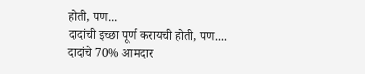होती, पण...
दादांची इच्छा पूर्ण करायची होती, पण....
दादांचे 70% आमदार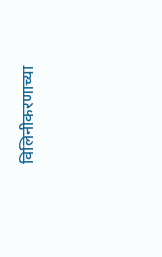विलिनीकरणाच्या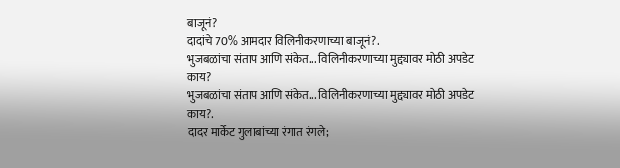बाजूनं?
दादांचे 70% आमदार विलिनीकरणाच्या बाजूनं?.
भुजबळांचा संताप आणि संकेत... विलिनीकरणाच्या मुद्द्यावर मोठी अपडेट काय?
भुजबळांचा संताप आणि संकेत... विलिनीकरणाच्या मुद्द्यावर मोठी अपडेट काय?.
दादर मार्केट गुलाबांच्या रंगात रंगले;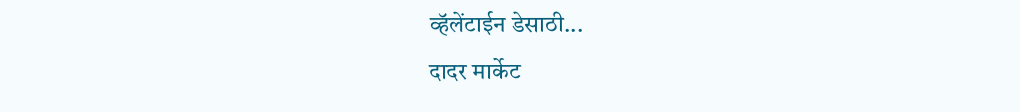व्हॅलेंटाईन डेसाठी...
दादर मार्केट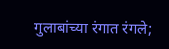गुलाबांच्या रंगात रंगले;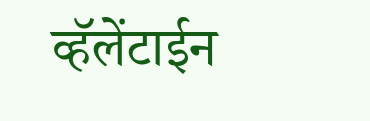व्हॅलेंटाईन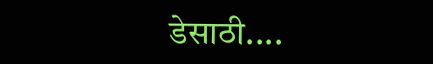डेसाठी....